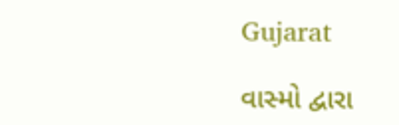Gujarat

વાસ્મો દ્વારા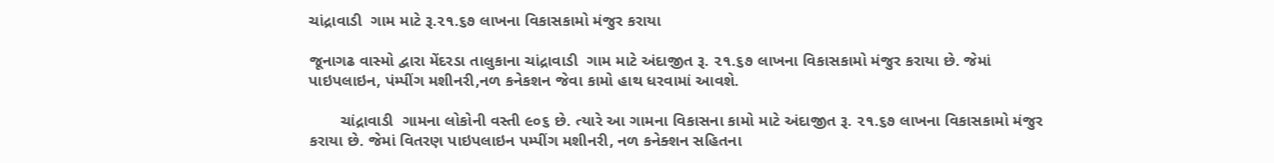ચાંદ્રાવાડી  ગામ માટે રૂ.૨૧.૬૭ લાખના વિકાસકામો મંજુર કરાયા

જૂનાગઢ વાસ્મો દ્વારા મેંદરડા તાલુકાના ચાંદ્રાવાડી  ગામ માટે અંદાજીત રૂ. ૨૧.૬૭ લાખના વિકાસકામો મંજુર કરાયા છે. જેમાં પાઇપલાઇન, પંમ્પીંગ મશીનરી,નળ કનેકશન જેવા કામો હાથ ધરવામાં આવશે.

       ચાંદ્રાવાડી  ગામના લોકોની વસ્તી ૯૦૬ છે. ત્યારે આ ગામના વિકાસના કામો માટે અંદાજીત રૂ. ૨૧.૬૭ લાખના વિકાસકામો મંજુર કરાયા છે. જેમાં વિતરણ પાઇપલાઇન પમ્પીંગ મશીનરી, નળ કનેક્શન સહિતના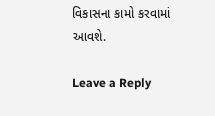વિકાસના કામો કરવામાં આવશે.

Leave a Reply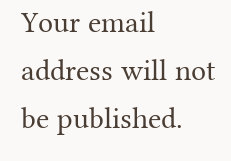Your email address will not be published.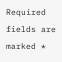Required fields are marked *